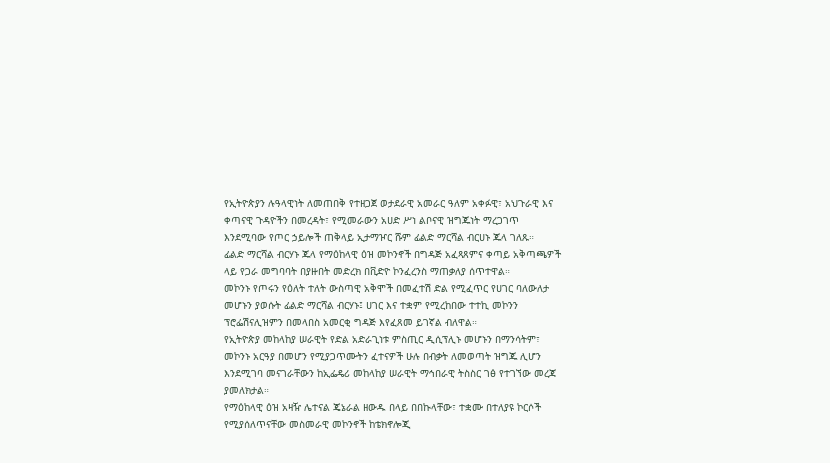የኢትዮጵያን ሉዓላዊነት ለመጠበቅ የተዘጋጀ ወታደራዊ አመራር ዓለም አቀፉዊ፣ አህጉራዊ እና ቀጣናዊ ጉዳዮችን በመረዳት፣ የሚመራውን አሀድ ሥነ ልቦናዊ ዝግጁነት ማረጋገጥ እንደሚባው የጦር ኃይሎች ጠቅላይ ኢታማዦር ሹም ፊልድ ማርሻል ብርሀኑ ጁላ ገለጹ።
ፊልድ ማርሻል ብርሃኑ ጁላ የማዕከላዊ ዕዝ መኮንኖች በግዳጅ አፈጻጸምና ቀጣይ አቅጣጫዎች ላይ የጋራ መግባባት በያዙበት መድረክ በቪድዮ ኮንፈረንስ ማጠቃለያ ሰጥተዋል።
መኮንኑ የጦሩን የዕለት ተለት ውስጣዊ አቅሞች በመፈተሽ ድል የሚፈጥር የሀገር ባለውለታ መሆኑን ያወሱት ፊልድ ማርሻል ብርሃኑ፤ ሀገር እና ተቋም የሚረከበው ተተኪ መኮንን ፕሮፌሽናሊዝምን በመላበስ አመርቂ ግዳጅ እየፈጸመ ይገኛል ብለዋል።
የኢትዮጵያ መከላከያ ሠራዊት የድል አድራጊነቱ ምስጢር ዲሲፕሊኑ መሆኑን በማንሳትም፣ መኮንኑ አርዓያ በመሆን የሚያጋጥሙትን ፈተናዎች ሁሉ በብቃት ለመወጣት ዝግጁ ሊሆን እንደሚገባ መናገራቸውን ከኢፌዴሪ መከላከያ ሠራዊት ማኅበራዊ ትስስር ገፅ የተገኘው መረጃ ያመለክታል።
የማዕከላዊ ዕዝ አዛዥ ሌተናል ጄኔራል ዘውዱ በላይ በበኩላቸው፣ ተቋሙ በተለያዩ ኮርሶች የሚያሰለጥናቸው መስመራዊ መኮንኖች ከቴክኖሎጂ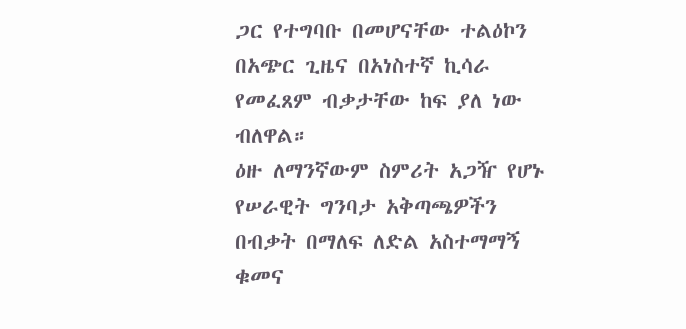ጋር የተግባቡ በመሆናቸው ተልዕኮን በአጭር ጊዜና በአነስተኛ ኪሳራ የመፈጸም ብቃታቸው ከፍ ያለ ነው ብለዋል።
ዕዙ ለማንኛውም ስምሪት አጋዥ የሆኑ የሠራዊት ግንባታ አቅጣጫዎችን በብቃት በማለፍ ለድል አስተማማኝ ቁመና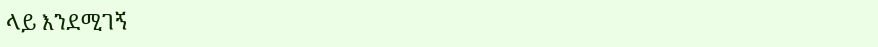ላይ እንደሚገኝ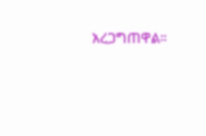አረጋግጠዋል።